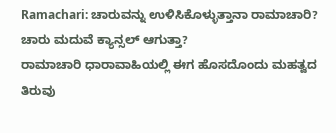Ramachari: ಚಾರುವನ್ನು ಉಳಿಸಿಕೊಳ್ಳುತ್ತಾನಾ ರಾಮಾಚಾರಿ? ಚಾರು ಮದುವೆ ಕ್ಯಾನ್ಸಲ್ ಆಗುತ್ತಾ?
ರಾಮಾಚಾರಿ ಧಾರಾವಾಹಿಯಲ್ಲಿ ಈಗ ಹೊಸದೊಂದು ಮಹತ್ವದ ತಿರುವು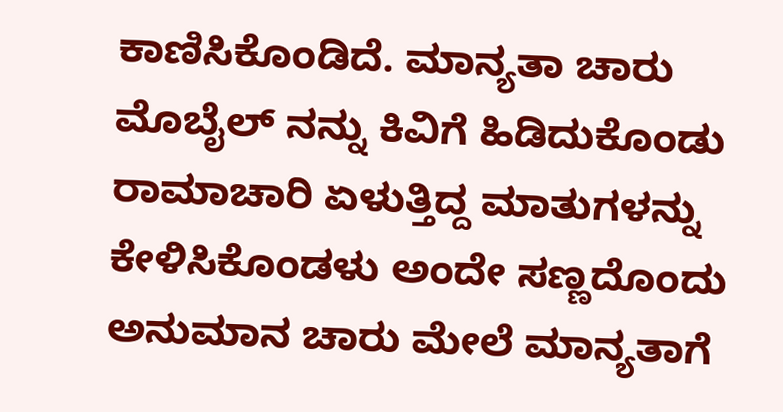ಕಾಣಿಸಿಕೊಂಡಿದೆ. ಮಾನ್ಯತಾ ಚಾರು ಮೊಬೈಲ್ ನನ್ನು ಕಿವಿಗೆ ಹಿಡಿದುಕೊಂಡು ರಾಮಾಚಾರಿ ಏಳುತ್ತಿದ್ದ ಮಾತುಗಳನ್ನು ಕೇಳಿಸಿಕೊಂಡಳು ಅಂದೇ ಸಣ್ಣದೊಂದು ಅನುಮಾನ ಚಾರು ಮೇಲೆ ಮಾನ್ಯತಾಗೆ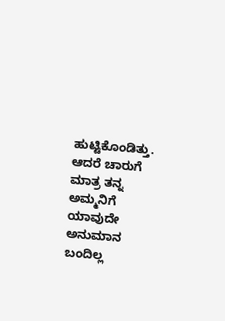ಹುಟ್ಟಿಕೊಂಡಿತ್ತು. ಆದರೆ ಚಾರುಗೆ ಮಾತ್ರ ತನ್ನ ಅಮ್ಮನಿಗೆ ಯಾವುದೇ ಅನುಮಾನ ಬಂದಿಲ್ಲ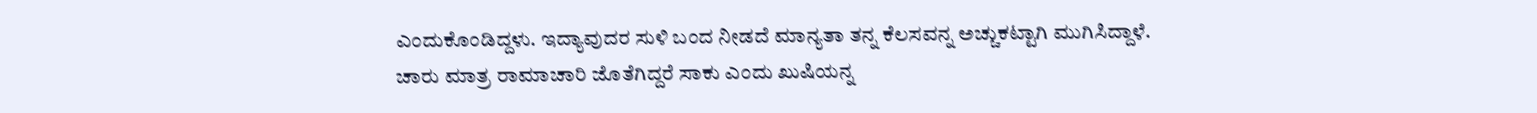ಎಂದುಕೊಂಡಿದ್ದಳು. ಇದ್ಯಾವುದರ ಸುಳಿ ಬಂದ ನೀಡದೆ ಮಾನ್ಯತಾ ತನ್ನ ಕೆಲಸವನ್ನ ಅಚ್ಚುಕಟ್ಟಾಗಿ ಮುಗಿಸಿದ್ದಾಳೆ.
ಚಾರು ಮಾತ್ರ ರಾಮಾಚಾರಿ ಜೊತೆಗಿದ್ದರೆ ಸಾಕು ಎಂದು ಖುಷಿಯನ್ನ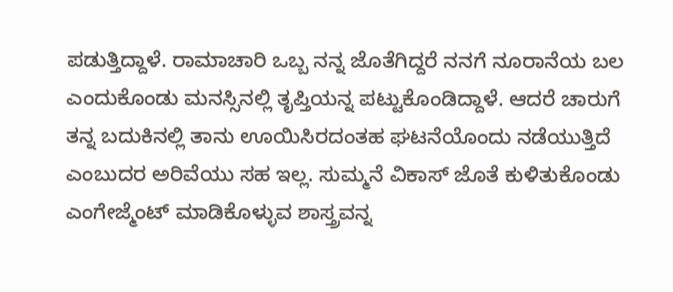ಪಡುತ್ತಿದ್ದಾಳೆ. ರಾಮಾಚಾರಿ ಒಬ್ಬ ನನ್ನ ಜೊತೆಗಿದ್ದರೆ ನನಗೆ ನೂರಾನೆಯ ಬಲ ಎಂದುಕೊಂಡು ಮನಸ್ಸಿನಲ್ಲಿ ತೃಪ್ತಿಯನ್ನ ಪಟ್ಟುಕೊಂಡಿದ್ದಾಳೆ. ಆದರೆ ಚಾರುಗೆ ತನ್ನ ಬದುಕಿನಲ್ಲಿ ತಾನು ಊಯಿಸಿರದಂತಹ ಘಟನೆಯೊಂದು ನಡೆಯುತ್ತಿದೆ ಎಂಬುದರ ಅರಿವೆಯು ಸಹ ಇಲ್ಲ. ಸುಮ್ಮನೆ ವಿಕಾಸ್ ಜೊತೆ ಕುಳಿತುಕೊಂಡು ಎಂಗೇಜ್ಮೆಂಟ್ ಮಾಡಿಕೊಳ್ಳುವ ಶಾಸ್ತ್ರವನ್ನ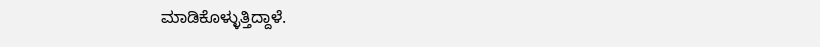ಮಾಡಿಕೊಳ್ಳುತ್ತಿದ್ದಾಳೆ.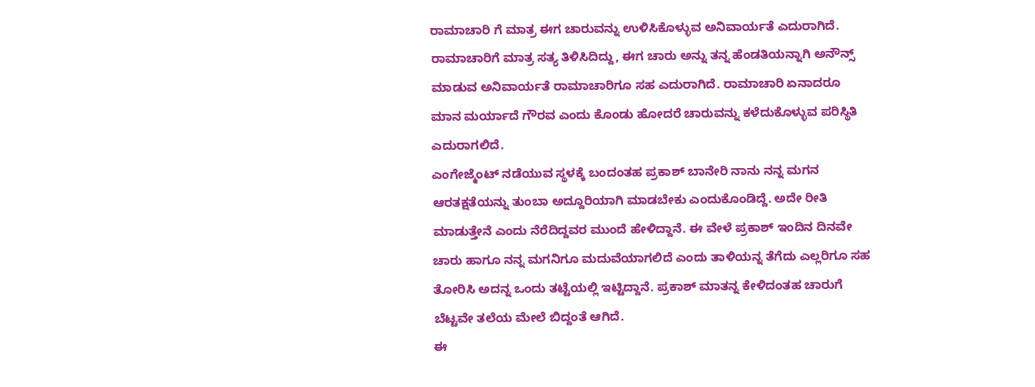ರಾಮಾಚಾರಿ ಗೆ ಮಾತ್ರ ಈಗ ಚಾರುವನ್ನು ಉಳಿಸಿಕೊಳ್ಳುವ ಅನಿವಾರ್ಯತೆ ಎದುರಾಗಿದೆ. ರಾಮಾಚಾರಿಗೆ ಮಾತ್ರ ಸತ್ಯ ತಿಳಿಸಿದಿದ್ದು, ಈಗ ಚಾರು ಅನ್ನು ತನ್ನ ಹೆಂಡತಿಯನ್ನಾಗಿ ಅನೌನ್ಸ್ ಮಾಡುವ ಅನಿವಾರ್ಯತೆ ರಾಮಾಚಾರಿಗೂ ಸಹ ಎದುರಾಗಿದೆ. ರಾಮಾಚಾರಿ ಏನಾದರೂ ಮಾನ ಮರ್ಯಾದೆ ಗೌರವ ಎಂದು ಕೊಂಡು ಹೋದರೆ ಚಾರುವನ್ನು ಕಳೆದುಕೊಳ್ಳುವ ಪರಿಸ್ಥಿತಿ ಎದುರಾಗಲಿದೆ.
ಎಂಗೇಜ್ಮೆಂಟ್ ನಡೆಯುವ ಸ್ಥಳಕ್ಕೆ ಬಂದಂತಹ ಪ್ರಕಾಶ್ ಬಾನೇರಿ ನಾನು ನನ್ನ ಮಗನ ಆರತಕ್ಷತೆಯನ್ನು ತುಂಬಾ ಅದ್ದೂರಿಯಾಗಿ ಮಾಡಬೇಕು ಎಂದುಕೊಂಡಿದ್ದೆ. ಅದೇ ರೀತಿ ಮಾಡುತ್ತೇನೆ ಎಂದು ನೆರೆದಿದ್ದವರ ಮುಂದೆ ಹೇಳಿದ್ದಾನೆ. ಈ ವೇಳೆ ಪ್ರಕಾಶ್ ಇಂದಿನ ದಿನವೇ ಚಾರು ಹಾಗೂ ನನ್ನ ಮಗನಿಗೂ ಮದುವೆಯಾಗಲಿದೆ ಎಂದು ತಾಳಿಯನ್ನ ತೆಗೆದು ಎಲ್ಲರಿಗೂ ಸಹ ತೋರಿಸಿ ಅದನ್ನ ಒಂದು ತಟ್ಟೆಯಲ್ಲಿ ಇಟ್ಟಿದ್ದಾನೆ. ಪ್ರಕಾಶ್ ಮಾತನ್ನ ಕೇಳಿದಂತಹ ಚಾರುಗೆ ಬೆಟ್ಟವೇ ತಲೆಯ ಮೇಲೆ ಬಿದ್ದಂತೆ ಆಗಿದೆ.
ಈ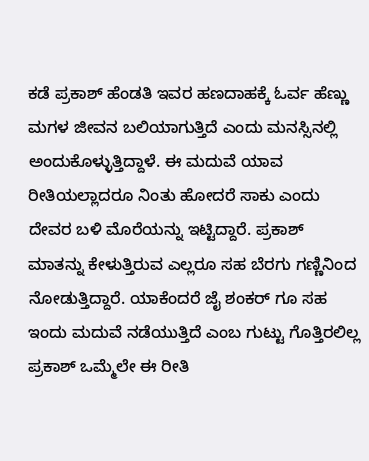ಕಡೆ ಪ್ರಕಾಶ್ ಹೆಂಡತಿ ಇವರ ಹಣದಾಹಕ್ಕೆ ಓರ್ವ ಹೆಣ್ಣು ಮಗಳ ಜೀವನ ಬಲಿಯಾಗುತ್ತಿದೆ ಎಂದು ಮನಸ್ಸಿನಲ್ಲಿ ಅಂದುಕೊಳ್ಳುತ್ತಿದ್ದಾಳೆ. ಈ ಮದುವೆ ಯಾವ ರೀತಿಯಲ್ಲಾದರೂ ನಿಂತು ಹೋದರೆ ಸಾಕು ಎಂದು ದೇವರ ಬಳಿ ಮೊರೆಯನ್ನು ಇಟ್ಟಿದ್ದಾರೆ. ಪ್ರಕಾಶ್ ಮಾತನ್ನು ಕೇಳುತ್ತಿರುವ ಎಲ್ಲರೂ ಸಹ ಬೆರಗು ಗಣ್ಣಿನಿಂದ ನೋಡುತ್ತಿದ್ದಾರೆ. ಯಾಕೆಂದರೆ ಜೈ ಶಂಕರ್ ಗೂ ಸಹ ಇಂದು ಮದುವೆ ನಡೆಯುತ್ತಿದೆ ಎಂಬ ಗುಟ್ಟು ಗೊತ್ತಿರಲಿಲ್ಲ ಪ್ರಕಾಶ್ ಒಮ್ಮೆಲೇ ಈ ರೀತಿ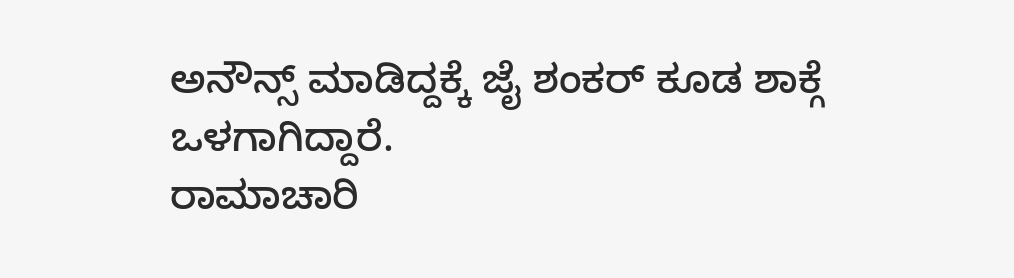ಅನೌನ್ಸ್ ಮಾಡಿದ್ದಕ್ಕೆ ಜೈ ಶಂಕರ್ ಕೂಡ ಶಾಕ್ಗೆ ಒಳಗಾಗಿದ್ದಾರೆ.
ರಾಮಾಚಾರಿ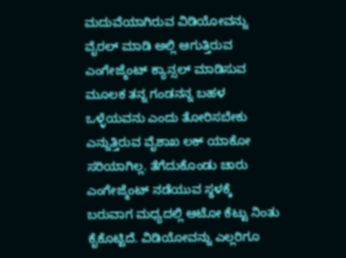ಮದುವೆಯಾಗಿರುವ ವಿಡಿಯೋವನ್ನು ವೈರಲ್ ಮಾಡಿ ಅಲ್ಲಿ ಆಗುತ್ತಿರುವ ಎಂಗೇಜ್ಮೆಂಟ್ ಕ್ಯಾನ್ಸಲ್ ಮಾಡಿಸುವ ಮೂಲಕ ತನ್ನ ಗಂಡನನ್ನ ಬಹಳ ಒಳ್ಳೆಯವನು ಎಂದು ತೋರಿಸಬೇಕು ಎನ್ನುತ್ತಿರುವ ವೈಶಾಖ ಲಕ್ ಯಾಕೋ ಸರಿಯಾಗಿಲ್ಲ. ತೆಗೆದುಕೊಂಡು ಚಾರು ಎಂಗೇಜ್ಮೆಂಟ್ ನಡೆಯುವ ಸ್ಥಳಕ್ಕೆ ಬರುವಾಗ ಮಧ್ಯದಲ್ಲಿ ಆಟೋ ಕೆಟ್ಟು ನಿಂತು ಕೈಕೊಟ್ಟಿದೆ. ವಿಡಿಯೋವನ್ನು ಎಲ್ಲರಿಗೂ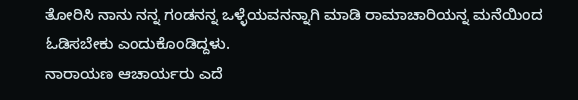ತೋರಿಸಿ ನಾನು ನನ್ನ ಗಂಡನನ್ನ ಒಳ್ಳೆಯವನನ್ನಾಗಿ ಮಾಡಿ ರಾಮಾಚಾರಿಯನ್ನ ಮನೆಯಿಂದ ಓಡಿಸಬೇಕು ಎಂದುಕೊಂಡಿದ್ದಳು.
ನಾರಾಯಣ ಆಚಾರ್ಯರು ಎದೆ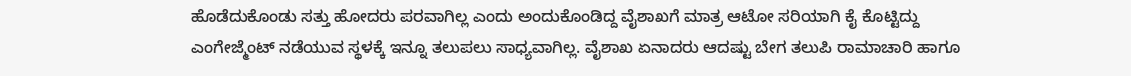ಹೊಡೆದುಕೊಂಡು ಸತ್ತು ಹೋದರು ಪರವಾಗಿಲ್ಲ ಎಂದು ಅಂದುಕೊಂಡಿದ್ದ ವೈಶಾಖಗೆ ಮಾತ್ರ ಆಟೋ ಸರಿಯಾಗಿ ಕೈ ಕೊಟ್ಟಿದ್ದು ಎಂಗೇಜ್ಮೆಂಟ್ ನಡೆಯುವ ಸ್ಥಳಕ್ಕೆ ಇನ್ನೂ ತಲುಪಲು ಸಾಧ್ಯವಾಗಿಲ್ಲ. ವೈಶಾಖ ಏನಾದರು ಆದಷ್ಟು ಬೇಗ ತಲುಪಿ ರಾಮಾಚಾರಿ ಹಾಗೂ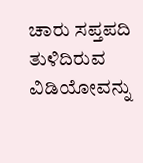ಚಾರು ಸಪ್ತಪದಿ ತುಳಿದಿರುವ ವಿಡಿಯೋವನ್ನು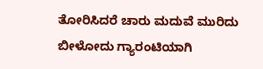ತೋರಿಸಿದರೆ ಚಾರು ಮದುವೆ ಮುರಿದು ಬೀಳೋದು ಗ್ಯಾರಂಟಿಯಾಗಿ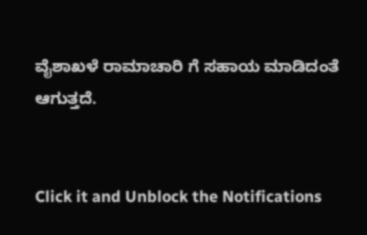ವೈಶಾಖಳೆ ರಾಮಾಚಾರಿ ಗೆ ಸಹಾಯ ಮಾಡಿದಂತೆ ಆಗುತ್ತದೆ.


Click it and Unblock the Notifications